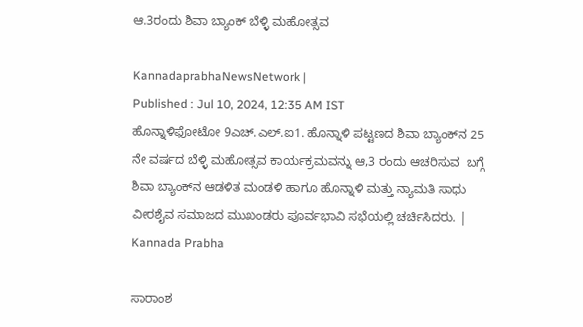ಆ.3ರಂದು ಶಿವಾ ಬ್ಯಾಂಕ್‍ ಬೆಳ್ಳಿ ಮಹೋತ್ಸವ

KannadaprabhaNewsNetwork |
Published : Jul 10, 2024, 12:35 AM IST
ಹೊನ್ನಾಳಿಫೋಟೋ 9ಎಚ್.ಎಲ್.ಐ1. ಹೊನ್ನಾಳಿ ಪಟ್ಟಣದ ಶಿವಾ ಬ್ಯಾಂಕ್‍ನ 25 ನೇ ವರ್ಷದ ಬೆಳ್ಳಿ ಮಹೋತ್ಸವ ಕಾರ್ಯಕ್ರಮವನ್ನು ಆ,3 ರಂದು ಆಚರಿಸುವ  ಬಗ್ಗೆ ಶಿವಾ ಬ್ಯಾಂಕ್‍ನ ಆಡಳಿತ ಮಂಡಳಿ ಹಾಗೂ ಹೊನ್ನಾಳಿ ಮತ್ತು ನ್ಯಾಮತಿ ಸಾಧು ವೀರಶೈವ ಸಮಾಜದ ಮುಖಂಡರು ಪೂರ್ವಭಾವಿ ಸಭೆಯಲ್ಲಿ ಚರ್ಚಿಸಿದರು. | Kannada Prabha

ಸಾರಾಂಶ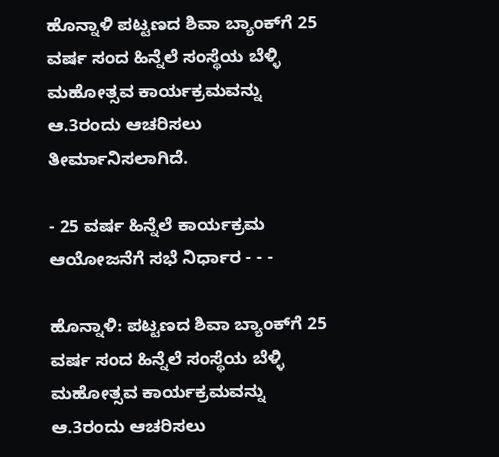ಹೊನ್ನಾಳಿ ಪಟ್ಟಣದ ಶಿವಾ ಬ್ಯಾಂಕ್‍ಗೆ 25 ವರ್ಷ ಸಂದ ಹಿನ್ನೆಲೆ ಸಂಸ್ಥೆಯ ಬೆಳ್ಳಿ ಮಹೋತ್ಸವ ಕಾರ್ಯಕ್ರಮವನ್ನು ಆ.3ರಂದು ಆಚರಿಸಲು ತೀರ್ಮಾನಿಸಲಾಗಿದೆ.

- 25 ವರ್ಷ ಹಿನ್ನೆಲೆ ಕಾರ್ಯಕ್ರಮ ಆಯೋಜನೆಗೆ ಸಭೆ ನಿರ್ಧಾರ - - -

ಹೊನ್ನಾಳಿ: ಪಟ್ಟಣದ ಶಿವಾ ಬ್ಯಾಂಕ್‍ಗೆ 25 ವರ್ಷ ಸಂದ ಹಿನ್ನೆಲೆ ಸಂಸ್ಥೆಯ ಬೆಳ್ಳಿ ಮಹೋತ್ಸವ ಕಾರ್ಯಕ್ರಮವನ್ನು ಆ.3ರಂದು ಆಚರಿಸಲು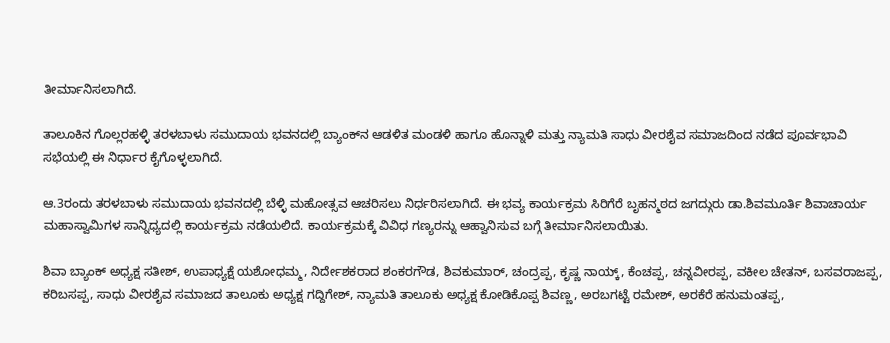ತೀರ್ಮಾನಿಸಲಾಗಿದೆ.

ತಾಲೂಕಿನ ಗೊಲ್ಲರಹಳ್ಳಿ ತರಳಬಾಳು ಸಮುದಾಯ ಭವನದಲ್ಲಿ ಬ್ಯಾಂಕ್‍ನ ಆಡಳಿತ ಮಂಡಳಿ ಹಾಗೂ ಹೊನ್ನಾಳಿ ಮತ್ತು ನ್ಯಾಮತಿ ಸಾಧು ವೀರಶೈವ ಸಮಾಜದಿಂದ ನಡೆದ ಪೂರ್ವಭಾವಿ ಸಭೆಯಲ್ಲಿ ಈ ನಿರ್ಧಾರ ಕೈಗೊಳ್ಳಲಾಗಿದೆ.

ಆ.3ರಂದು ತರಳಬಾಳು ಸಮುದಾಯ ಭವನದಲ್ಲಿ ಬೆಳ್ಳಿ ಮಹೋತ್ಸವ ಆಚರಿಸಲು ನಿರ್ಧರಿಸಲಾಗಿದೆ. ಈ ಭವ್ಯ ಕಾರ್ಯಕ್ರಮ ಸಿರಿಗೆರೆ ಬೃಹನ್ಮಠದ ಜಗದ್ಗುರು ಡಾ.ಶಿವಮೂರ್ತಿ ಶಿವಾಚಾರ್ಯ ಮಹಾಸ್ವಾಮಿಗಳ ಸಾನ್ನಿಧ್ಯದಲ್ಲಿ ಕಾರ್ಯಕ್ರಮ ನಡೆಯಲಿದೆ. ಕಾರ್ಯಕ್ರಮಕ್ಕೆ ವಿವಿಧ ಗಣ್ಯರನ್ನು ಆಹ್ವಾನಿಸುವ ಬಗ್ಗೆ ತೀರ್ಮಾನಿಸಲಾಯಿತು.

ಶಿವಾ ಬ್ಯಾಂಕ್‍ ಅಧ್ಯಕ್ಷ ಸತೀಶ್, ಉಪಾಧ್ಯಕ್ಷೆ ಯಶೋಧಮ್ಮ, ನಿರ್ದೇಶಕರಾದ ಶಂಕರಗೌಡ, ಶಿವಕುಮಾರ್, ಚಂದ್ರಪ್ಪ, ಕೃಷ್ಣ ನಾಯ್ಕ್, ಕೆಂಚಪ್ಪ, ಚನ್ನವೀರಪ್ಪ, ವಕೀಲ ಚೇತನ್, ಬಸವರಾಜಪ್ಪ, ಕರಿಬಸಪ್ಪ, ಸಾಧು ವೀರಶೈವ ಸಮಾಜದ ತಾಲೂಕು ಅಧ್ಯಕ್ಷ ಗದ್ದಿಗೇಶ್, ನ್ಯಾಮತಿ ತಾಲೂಕು ಅಧ್ಯಕ್ಷ ಕೋಡಿಕೊಪ್ಪ ಶಿವಣ್ಣ, ಅರಬಗಟ್ಟೆ ರಮೇಶ್, ಅರಕೆರೆ ಹನುಮಂತಪ್ಪ,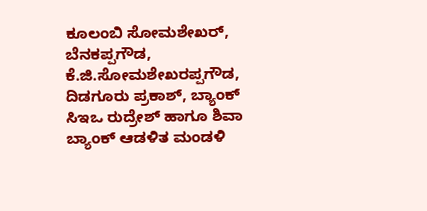ಕೂಲಂಬಿ ಸೋಮಶೇಖರ್, ಬೆನಕಪ್ಪಗೌಡ, ಕೆ.ಜಿ.ಸೋಮಶೇಖರಪ್ಪಗೌಡ, ದಿಡಗೂರು ಪ್ರಕಾಶ್, ಬ್ಯಾಂಕ್‍ ಸಿಇಒ ರುದ್ರೇಶ್ ಹಾಗೂ ಶಿವಾ ಬ್ಯಾಂಕ್‌ ಆಡಳಿತ ಮಂಡಳಿ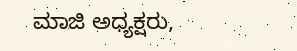ಮಾಜಿ ಅಧ್ಯಕ್ಷರು,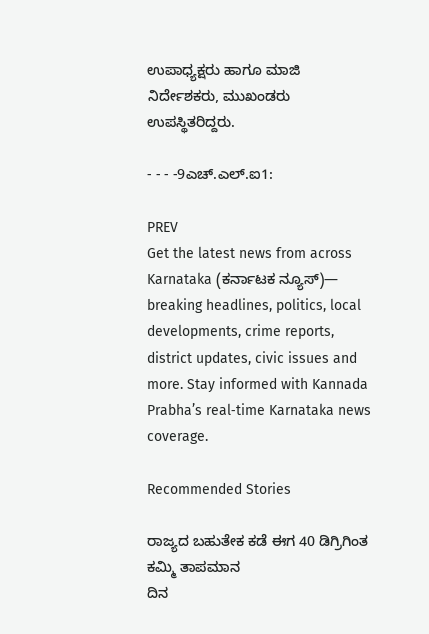ಉಪಾಧ್ಯಕ್ಷರು ಹಾಗೂ ಮಾಜಿ ನಿರ್ದೇಶಕರು, ಮುಖಂಡರು ಉಪಸ್ಥಿತರಿದ್ದರು.

- - - -9ಎಚ್.ಎಲ್.ಐ1:

PREV
Get the latest news from across Karnataka (ಕರ್ನಾಟಕ ನ್ಯೂಸ್)— breaking headlines, politics, local developments, crime reports, district updates, civic issues and more. Stay informed with Kannada Prabha’s real‑time Karnataka news coverage.

Recommended Stories

ರಾಜ್ಯದ ಬಹುತೇಕ ಕಡೆ ಈಗ 40 ಡಿಗ್ರಿಗಿಂತ ಕಮ್ಮಿ ತಾಪಮಾನ
ದಿನ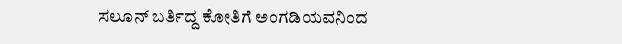ಸಲೂನ್‌ ಬರ್ತಿದ್ದ ಕೋತಿಗೆ ಅಂಗಡಿಯವನಿಂದ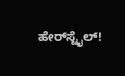ಹೇರ್‌ಸ್ಟೈಲ್‌!